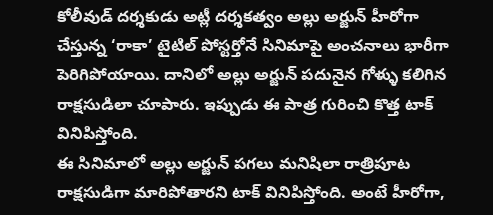కోలీవుడ్ దర్శకుడు అట్లీ దర్శకత్వం అల్లు అర్జున్ హీరోగా చేస్తున్న ‘రాకా’ టైటిల్ పోస్టర్తోనే సినిమాపై అంచనాలు భారీగా పెరిగిపోయాయి. దానిలో అల్లు అర్జున్ పదునైన గోళ్ళు కలిగిన రాక్షసుడిలా చూపారు. ఇప్పుడు ఈ పాత్ర గురించి కొత్త టాక్ వినిపిస్తోంది.
ఈ సినిమాలో అల్లు అర్జున్ పగలు మనిషిలా రాత్రిపూట రాక్షసుడిగా మారిపోతారని టాక్ వినిపిస్తోంది. అంటే హీరోగా,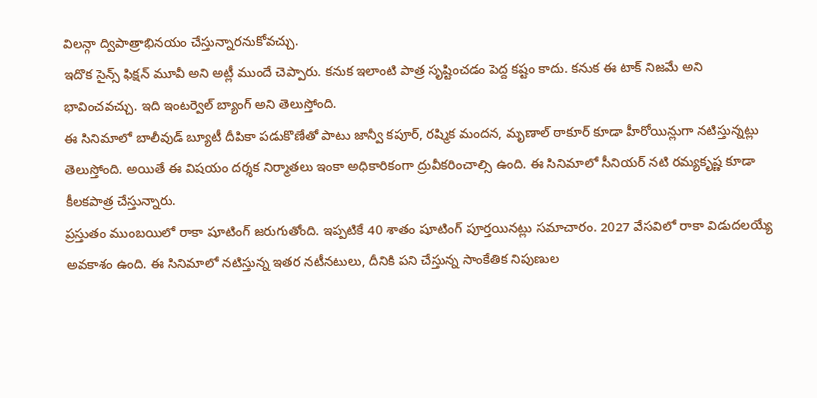విలన్గా ద్విపాత్రాభినయం చేస్తున్నారనుకోవచ్చు.
ఇదొక సైన్స్ ఫిక్షన్ మూవీ అని అట్లీ ముందే చెప్పారు. కనుక ఇలాంటి పాత్ర సృష్టించడం పెద్ద కష్టం కాదు. కనుక ఈ టాక్ నిజమే అని భావించవచ్చు. ఇది ఇంటర్వెల్ బ్యాంగ్ అని తెలుస్తోంది.
ఈ సినిమాలో బాలీవుడ్ బ్యూటీ దీపికా పడుకొణేతో పాటు జాన్వీ కపూర్, రష్మిక మందన, మృణాల్ ఠాకూర్ కూడా హీరోయిన్లుగా నటిస్తున్నట్లు తెలుస్తోంది. అయితే ఈ విషయం దర్శక నిర్మాతలు ఇంకా అధికారికంగా ద్రువీకరించాల్సి ఉంది. ఈ సినిమాలో సీనియర్ నటి రమ్యకృష్ణ కూడా కీలకపాత్ర చేస్తున్నారు.
ప్రస్తుతం ముంబయిలో రాకా షూటింగ్ జరుగుతోంది. ఇప్పటికే 40 శాతం షూటింగ్ పూర్తయినట్లు సమాచారం. 2027 వేసవిలో రాకా విడుదలయ్యే అవకాశం ఉంది. ఈ సినిమాలో నటిస్తున్న ఇతర నటీనటులు, దీనికి పని చేస్తున్న సాంకేతిక నిపుణుల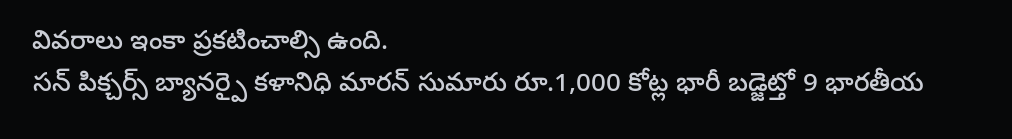వివరాలు ఇంకా ప్రకటించాల్సి ఉంది.
సన్ పిక్చర్స్ బ్యానర్పై కళానిధి మారన్ సుమారు రూ.1,000 కోట్ల భారీ బడ్జెట్తో 9 భారతీయ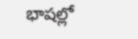భాషల్లో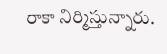రాకా నిర్మిస్తున్నారు.